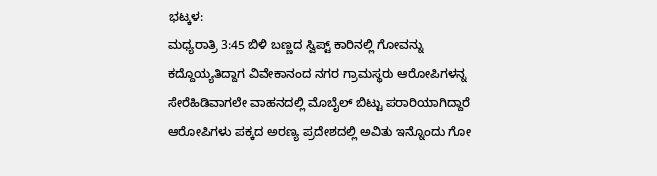ಭಟ್ಕಳ:
ಮಧ್ಯರಾತ್ರಿ 3:45 ಬಿಳಿ ಬಣ್ಣದ ಸ್ವಿಪ್ಟ್ ಕಾರಿನಲ್ಲಿ ಗೋವನ್ನು ಕದ್ದೊಯ್ಯತಿದ್ದಾಗ ವಿವೇಕಾನಂದ ನಗರ ಗ್ರಾಮಸ್ಥರು ಆರೋಪಿಗಳನ್ನ ಸೇರೆಹಿಡಿವಾಗಲೇ ವಾಹನದಲ್ಲಿ ಮೊಬೈಲ್ ಬಿಟ್ಟು ಪರಾರಿಯಾಗಿದ್ದಾರೆ
ಆರೋಪಿಗಳು ಪಕ್ಕದ ಅರಣ್ಯ ಪ್ರದೇಶದಲ್ಲಿ ಅವಿತು ಇನ್ನೊಂದು ಗೋ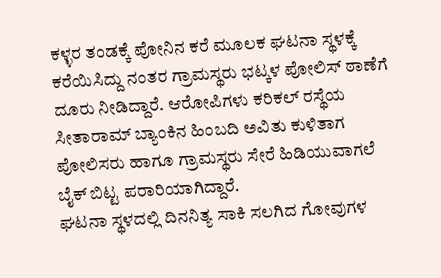ಕಳ್ಳರ ತಂಡಕ್ಕೆ ಪೋನಿನ ಕರೆ ಮೂಲಕ ಘಟನಾ ಸ್ಥಳಕ್ಕೆ ಕರೆಯಿಸಿದ್ದು ನಂತರ ಗ್ರಾಮಸ್ಥರು ಭಟ್ಕಳ ಪೋಲಿಸ್ ಠಾಣೆಗೆ ದೂರು ನೀಡಿದ್ದಾರೆ. ಆರೋಪಿಗಳು ಕರಿಕಲ್ ರಸ್ಥೆಯ ಸೀತಾರಾಮ್ ಬ್ಯಾಂಕಿನ ಹಿಂಬದಿ ಅವಿತು ಕುಳಿತಾಗ ಪೋಲಿಸರು ಹಾಗೂ ಗ್ರಾಮಸ್ಥರು ಸೇರೆ ಹಿಡಿಯುವಾಗಲೆ ಬೈಕ್ ಬಿಟ್ಟ ಪರಾರಿಯಾಗಿದ್ದಾರೆ.
ಘಟನಾ ಸ್ಥಳದಲ್ಲಿ ದಿನನಿತ್ಯ ಸಾಕಿ ಸಲಗಿದ ಗೋವುಗಳ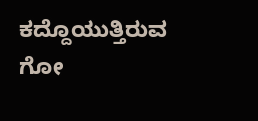ಕದ್ದೊಯುತ್ತಿರುವ ಗೋ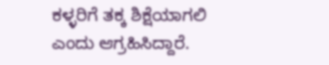ಕಳ್ಳರಿಗೆ ತಕ್ಕ ಶಿಕ್ಷೆಯಾಗಲಿ ಎಂದು ಆಗ್ರಹಿಸಿದ್ದಾರೆ.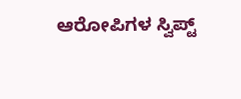ಆರೋಪಿಗಳ ಸ್ವಿಪ್ಟ್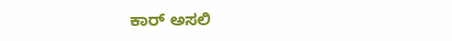ಕಾರ್ ಅಸಲಿ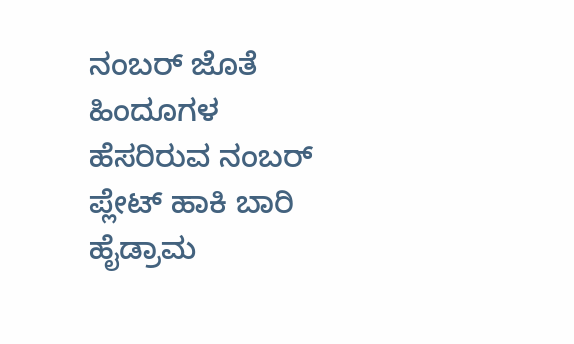ನಂಬರ್ ಜೊತೆ ಹಿಂದೂಗಳ ಹೆಸರಿರುವ ನಂಬರ್ ಪ್ಲೇಟ್ ಹಾಕಿ ಬಾರಿ ಹೈಡ್ರಾಮ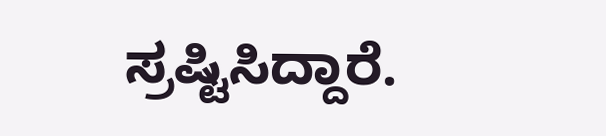ಸ್ರಷ್ಟಿಸಿದ್ದಾರೆ.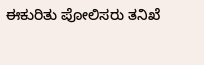ಈಕುರಿತು ಪೋಲಿಸರು ತನಿಖೆ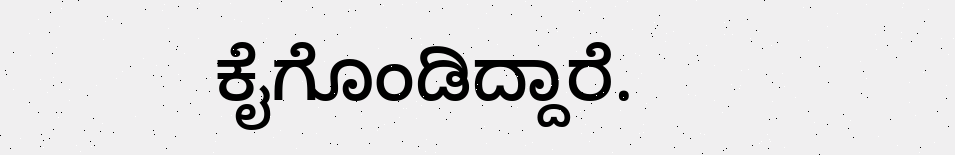ಕೈಗೊಂಡಿದ್ದಾರೆ.